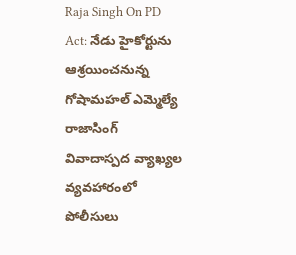Raja Singh On PD Act: నేడు హైకోర్టును ఆశ్రయించనున్న గోషామహల్ ఎమ్మెల్యే రాజాసింగ్
వివాదాస్పద వ్యాఖ్యల వ్యవహారంలో పోలీసులు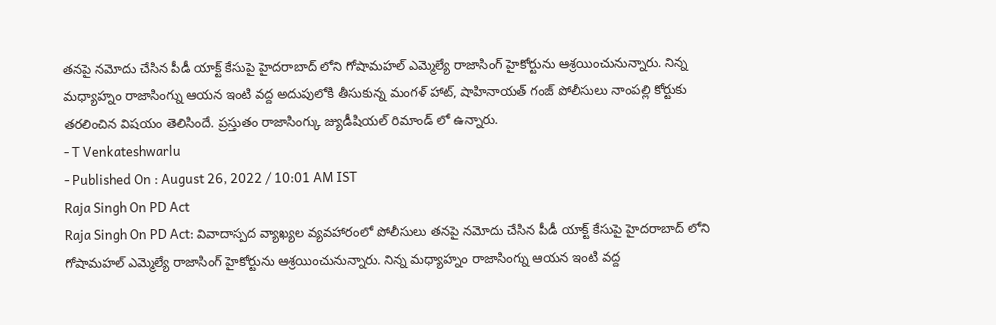తనపై నమోదు చేసిన పీడీ యాక్ట్ కేసుపై హైదరాబాద్ లోని గోషామహల్ ఎమ్మెల్యే రాజాసింగ్ హైకోర్టును ఆశ్రయించునున్నారు. నిన్న మధ్యాహ్నం రాజాసింగ్ను ఆయన ఇంటి వద్ద అదుపులోకి తీసుకున్న మంగళ్ హాట్, షాహినాయత్ గంజ్ పోలీసులు నాంపల్లి కోర్టుకు తరలించిన విషయం తెలిసిందే. ప్రస్తుతం రాజాసింగ్కు జ్యుడీషియల్ రిమాండ్ లో ఉన్నారు.
- T Venkateshwarlu
- Published On : August 26, 2022 / 10:01 AM IST
Raja Singh On PD Act
Raja Singh On PD Act: వివాదాస్పద వ్యాఖ్యల వ్యవహారంలో పోలీసులు తనపై నమోదు చేసిన పీడీ యాక్ట్ కేసుపై హైదరాబాద్ లోని గోషామహల్ ఎమ్మెల్యే రాజాసింగ్ హైకోర్టును ఆశ్రయించునున్నారు. నిన్న మధ్యాహ్నం రాజాసింగ్ను ఆయన ఇంటి వద్ద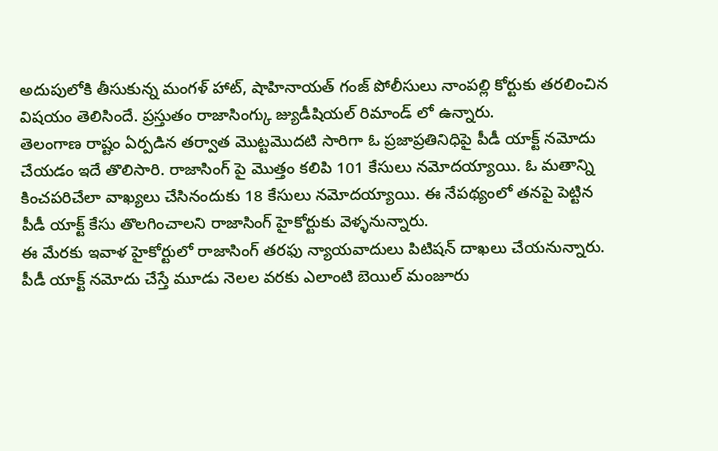అదుపులోకి తీసుకున్న మంగళ్ హాట్, షాహినాయత్ గంజ్ పోలీసులు నాంపల్లి కోర్టుకు తరలించిన విషయం తెలిసిందే. ప్రస్తుతం రాజాసింగ్కు జ్యుడీషియల్ రిమాండ్ లో ఉన్నారు.
తెలంగాణ రాష్టం ఏర్పడిన తర్వాత మొట్టమొదటి సారిగా ఓ ప్రజాప్రతినిధిపై పీడీ యాక్ట్ నమోదు చేయడం ఇదే తొలిసారి. రాజాసింగ్ పై మొత్తం కలిపి 101 కేసులు నమోదయ్యాయి. ఓ మతాన్ని కించపరిచేలా వాఖ్యలు చేసినందుకు 18 కేసులు నమోదయ్యాయి. ఈ నేపథ్యంలో తనపై పెట్టిన పీడీ యాక్ట్ కేసు తొలగించాలని రాజాసింగ్ హైకోర్టుకు వెళ్ళనున్నారు.
ఈ మేరకు ఇవాళ హైకోర్టులో రాజాసింగ్ తరఫు న్యాయవాదులు పిటిషన్ దాఖలు చేయనున్నారు. పీడీ యాక్ట్ నమోదు చేస్తే మూడు నెలల వరకు ఎలాంటి బెయిల్ మంజూరు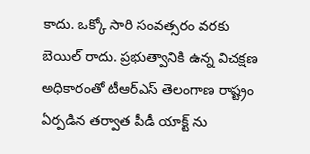కాదు. ఒక్కో సారి సంవత్సరం వరకు బెయిల్ రాదు. ప్రభుత్వానికి ఉన్న విచక్షణ అధికారంతో టీఆర్ఎస్ తెలంగాణ రాష్ట్రం ఏర్పడిన తర్వాత పీడీ యాక్ట్ ను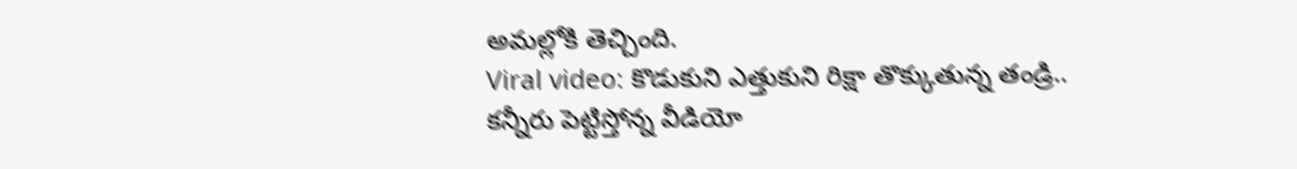అమల్లోకి తెచ్చింది.
Viral video: కొడుకుని ఎత్తుకుని రిక్షా తొక్కుతున్న తండ్రి.. కన్నీరు పెట్టిస్తోన్న వీడియో